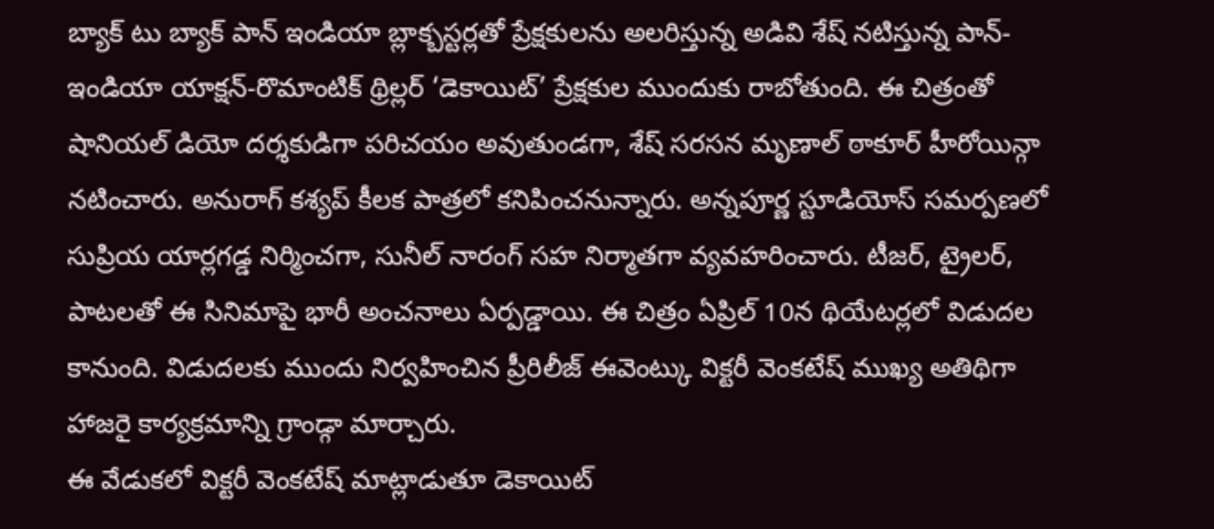బ్యాక్ టు బ్యాక్ పాన్ ఇండియా బ్లాక్బస్టర్లతో ప్రేక్షకులను అలరిస్తున్న అడివి శేష్ నటిస్తున్న పాన్-ఇండియా యాక్షన్-రొమాంటిక్ థ్రిల్లర్ ‘డెకాయిట్’ ప్రేక్షకుల ముందుకు రాబోతుంది. ఈ చిత్రంతో షానియల్ డియో దర్శకుడిగా పరిచయం అవుతుండగా, శేష్ సరసన మృణాల్ ఠాకూర్ హీరోయిన్గా నటించారు. అనురాగ్ కశ్యప్ కీలక పాత్రలో కనిపించనున్నారు. అన్నపూర్ణ స్టూడియోస్ సమర్పణలో సుప్రియ యార్లగడ్డ నిర్మించగా, సునీల్ నారంగ్ సహ నిర్మాతగా వ్యవహరించారు. టీజర్, ట్రైలర్, పాటలతో ఈ సినిమాపై భారీ అంచనాలు ఏర్పడ్డాయి. ఈ చిత్రం ఏప్రిల్ 10న థియేటర్లలో విడుదల కానుంది. విడుదలకు ముందు నిర్వహించిన ప్రీరిలీజ్ ఈవెంట్కు విక్టరీ వెంకటేష్ ముఖ్య అతిథిగా హాజరై కార్యక్రమాన్ని గ్రాండ్గా మార్చారు.
ఈ వేడుకలో విక్టరీ వెంకటేష్ మాట్లాడుతూ డెకాయిట్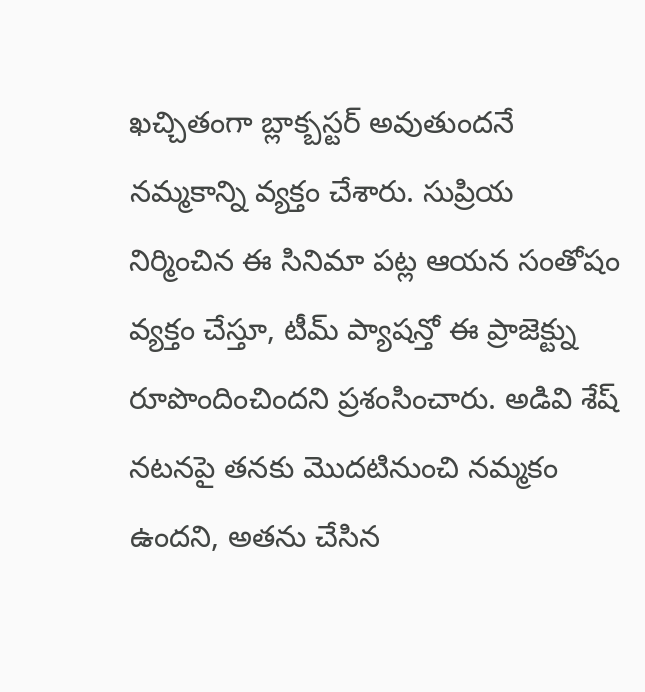ఖచ్చితంగా బ్లాక్బస్టర్ అవుతుందనే నమ్మకాన్ని వ్యక్తం చేశారు. సుప్రియ నిర్మించిన ఈ సినిమా పట్ల ఆయన సంతోషం వ్యక్తం చేస్తూ, టీమ్ ప్యాషన్తో ఈ ప్రాజెక్ట్ను రూపొందించిందని ప్రశంసించారు. అడివి శేష్ నటనపై తనకు మొదటినుంచి నమ్మకం ఉందని, అతను చేసిన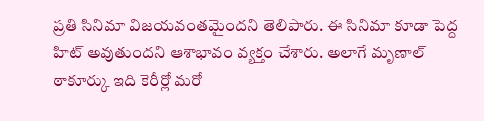ప్రతి సినిమా విజయవంతమైందని తెలిపారు. ఈ సినిమా కూడా పెద్ద హిట్ అవుతుందని ఆశాభావం వ్యక్తం చేశారు. అలాగే మృణాల్ ఠాకూర్కు ఇది కెరీర్లో మరో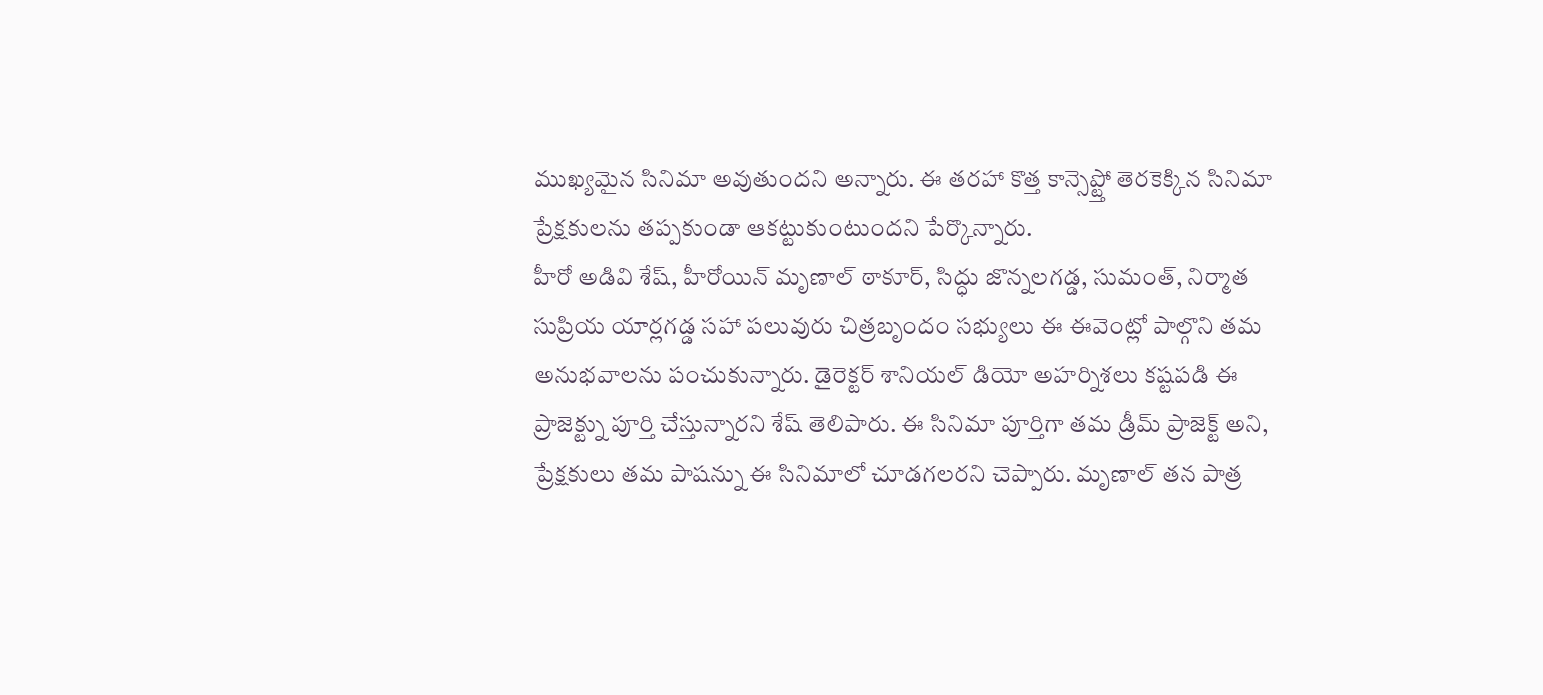ముఖ్యమైన సినిమా అవుతుందని అన్నారు. ఈ తరహా కొత్త కాన్సెప్ట్తో తెరకెక్కిన సినిమా ప్రేక్షకులను తప్పకుండా ఆకట్టుకుంటుందని పేర్కొన్నారు.
హీరో అడివి శేష్, హీరోయిన్ మృణాల్ ఠాకూర్, సిద్ధు జొన్నలగడ్డ, సుమంత్, నిర్మాత సుప్రియ యార్లగడ్డ సహా పలువురు చిత్రబృందం సభ్యులు ఈ ఈవెంట్లో పాల్గొని తమ అనుభవాలను పంచుకున్నారు. డైరెక్టర్ శానియల్ డియో అహర్నిశలు కష్టపడి ఈ ప్రాజెక్ట్ను పూర్తి చేస్తున్నారని శేష్ తెలిపారు. ఈ సినిమా పూర్తిగా తమ డ్రీమ్ ప్రాజెక్ట్ అని, ప్రేక్షకులు తమ పాషన్ను ఈ సినిమాలో చూడగలరని చెప్పారు. మృణాల్ తన పాత్ర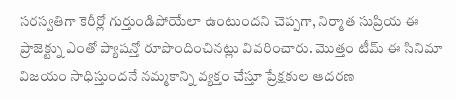సరస్వతిగా కెరీర్లో గుర్తుండిపోయేలా ఉంటుందని చెప్పగా, నిర్మాత సుప్రియ ఈ ప్రాజెక్ట్ను ఎంతో ప్యాషన్తో రూపొందించినట్లు వివరించారు. మొత్తం టీమ్ ఈ సినిమా విజయం సాధిస్తుందనే నమ్మకాన్ని వ్యక్తం చేస్తూ ప్రేక్షకుల ఆదరణ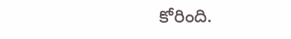కోరింది.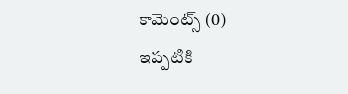కామెంట్స్ (0)
ఇప్పటికి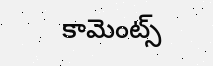కామెంట్స్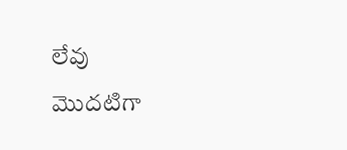లేవు
మొదటిగా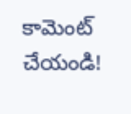కామెంట్ చేయండి!